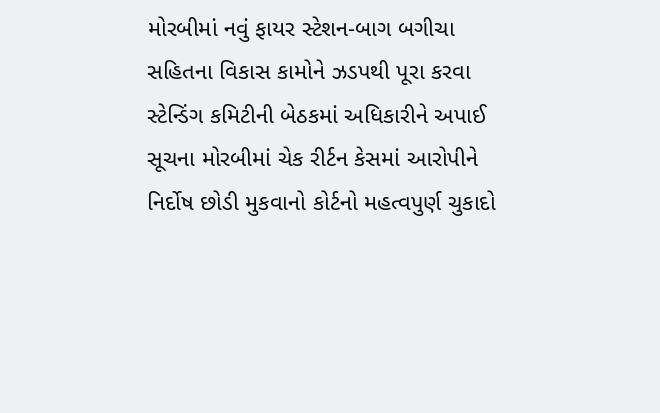મોરબીમાં નવું ફાયર સ્ટેશન-બાગ બગીચા સહિતના વિકાસ કામોને ઝડપથી પૂરા કરવા સ્ટેન્ડિંગ કમિટીની બેઠકમાં અધિકારીને અપાઈ સૂચના મોરબીમાં ચેક રીર્ટન કેસમાં આરોપીને નિર્દોષ છોડી મુકવાનો કોર્ટનો મહત્વપુર્ણ ચુકાદો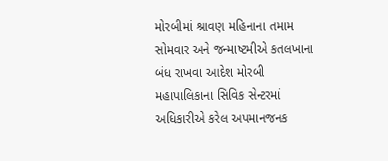મોરબીમાં શ્રાવણ મહિનાના તમામ સોમવાર અને જન્માષ્ટમીએ કતલખાના બંધ રાખવા આદેશ મોરબી મહાપાલિકાના સિવિક સેન્ટરમાં અધિકારીએ કરેલ અપમાનજનક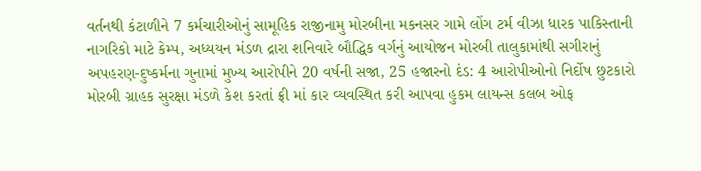વર્તનથી કંટાળીને 7 કર્મચારીઓનું સામૂહિક રાજીનામુ મોરબીના મકનસર ગામે લોંગ ટર્મ વીઝા ધારક પાકિસ્તાની નાગરિકો માટે કેમ્પ, અધ્યયન મંડળ દ્રારા શનિવારે બૌદ્ધિક વર્ગનું આયોજન મોરબી તાલુકામાંથી સગીરાનું અપહરણ-દુષ્કર્મના ગુનામાં મુખ્ય આરોપીને 20 વર્ષની સજા, 25 હજારનો દંડ: 4 આરોપીઓનો નિર્દોષ છુટકારો મોરબી ગ્રાહક સુરક્ષા મંડળે કેશ કરતાં ફ્રી માં કાર વ્યવસ્થિત કરી આપવા હુકમ લાયન્સ કલબ ઓફ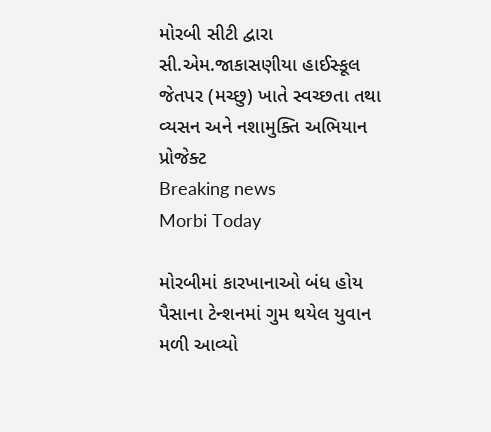મોરબી સીટી દ્વારા સી.એમ.જાકાસણીયા હાઈસ્કૂલ જેતપર (મચ્છુ) ખાતે સ્વચ્છતા તથા વ્યસન અને નશામુક્તિ અભિયાન પ્રોજેક્ટ
Breaking news
Morbi Today

મોરબીમાં કારખાનાઓ બંધ હોય પૈસાના ટેન્શનમાં ગુમ થયેલ યુવાન મળી આવ્યો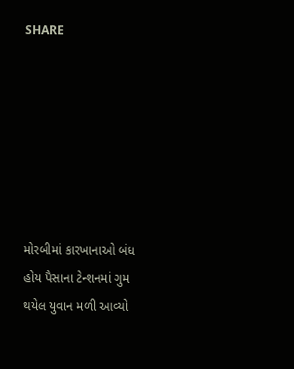SHARE







મોરબીમાં કારખાનાઓ બંધ હોય પૈસાના ટેન્શનમાં ગુમ થયેલ યુવાન મળી આવ્યો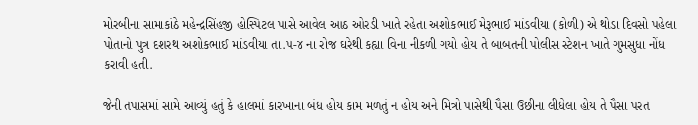મોરબીના સામાકાંઠે મહેન્દ્રસિંહજી હોસ્પિટલ પાસે આવેલ આઠ ઓરડી ખાતે રહેતા અશોકભાઈ મેરૂભાઈ માંડવીયા (કોળી) એ થોડા દિવસો પહેલા પોતાનો પુત્ર દશરથ અશોકભાઈ માંડવીયા તા.૫-૪ ના રોજ ઘરેથી કહ્યા વિના નીકળી ગયો હોય તે બાબતની પોલીસ સ્ટેશન ખાતે ગુમસુધા નોંધ કરાવી હતી.

જેની તપાસમાં સામે આવ્યું હતું કે હાલમાં કારખાના બંધ હોય કામ મળતું ન હોય અને મિત્રો પાસેથી પૈસા ઉછીના લીધેલા હોય તે પૈસા પરત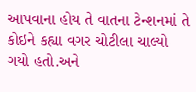આપવાના હોય તે વાતના ટેન્શનમાં તે કોઇને કહ્યા વગર ચોટીલા ચાલ્યો ગયો હતો.અને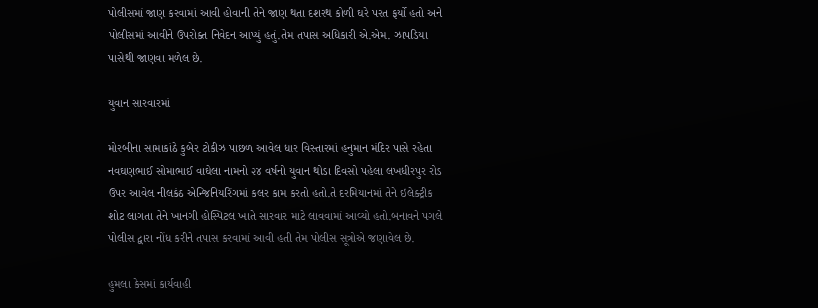પોલીસમાં જાણ કરવામાં આવી હોવાની તેને જાણ થતા દશરથ કોળી ઘરે પરત ફર્યો હતો અને પોલીસમાં આવીને ઉપરોક્ત નિવેદન આપ્યું હતું.તેમ તપાસ અધિકારી એ.એમ. ઝાપડિયા પાસેથી જાણવા મળેલ છે.

યુવાન સારવારમાં

મોરબીના સામાકાંઠે કુબેર ટોકીઝ પાછળ આવેલ ધાર વિસ્તારમાં હનુમાન મંદિર પાસે રહેતા નવઘણભાઈ સોમાભાઈ વાઘેલા નામનો ૨૪ વર્ષનો યુવાન થોડા દિવસો પહેલા લખધીરપુર રોડ ઉપર આવેલ નીલકંઠ એન્જિનિયરિંગમાં કલર કામ કરતો હતો.તે દરમિયાનમાં તેને ઇલેક્ટ્રીક શોટ લાગતા તેને ખાનગી હોસ્પિટલ ખાતે સારવાર માટે લાવવામાં આવ્યો હતો.બનાવને પગલે પોલીસ દ્વારા નોંધ કરીને તપાસ કરવામાં આવી હતી તેમ પોલીસ સૂત્રોએ જણાવેલ છે.

હુમલા કેસમાં કાર્યવાહી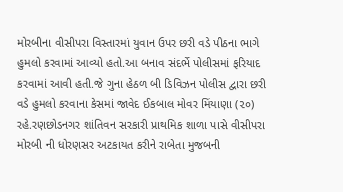મોરબીના વીસીપરા વિસ્તારમાં યુવાન ઉપર છરી વડે પીઠના ભાગે હુમલો કરવામાં આવ્યો હતો.આ બનાવ સંદર્ભે પોલીસમાં ફરિયાદ કરવામાં આવી હતી.જે ગુના હેઠળ બી ડિવિઝન પોલીસ દ્વારા છરી વડે હુમલો કરવાના કેસમાં જાવેદ ઈકબાલ મોવર મિંયાણા (૨૦) રહે.રણછોડનગર શાંતિવન સરકારી પ્રાથમિક શાળા પાસે વીસીપરા મોરબી ની ધોરણસર અટકાયત કરીને રાબેતા મુજબની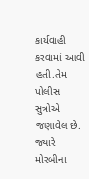કાર્યવાહી કરવામાં આવી હતી.તેમ પોલીસ સુત્રોએ જણાવેલ છે. જ્યારે મોરબીના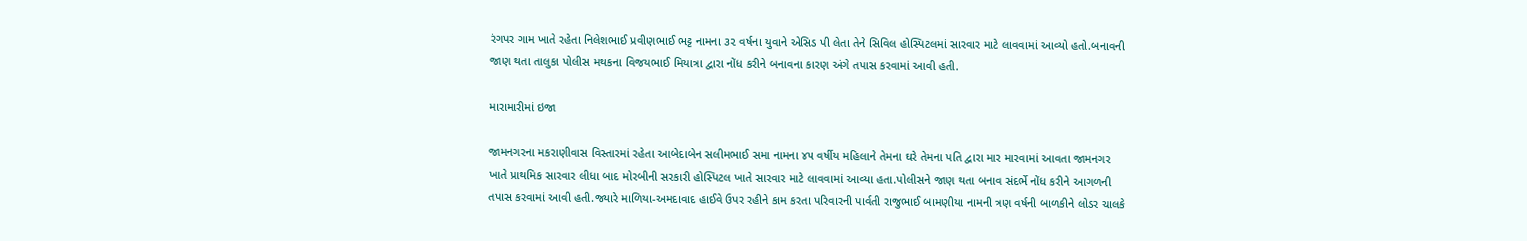રંગપર ગામ ખાતે રહેતા નિલેશભાઈ પ્રવીણભાઈ ભટ્ટ નામના ૩૨ વર્ષના યુવાને એસિડ પી લેતા તેને સિવિલ હોસ્પિટલમાં સારવાર માટે લાવવામાં આવ્યો હતો.બનાવની જાણ થતા તાલુકા પોલીસ મથકના વિજયભાઈ મિયાત્રા દ્વારા નોંધ કરીને બનાવના કારણ અંગે તપાસ કરવામાં આવી હતી.

મારામારીમાં ઇજા

જામનગરના મકરાણીવાસ વિસ્તારમાં રહેતા આબેદાબેન સલીમભાઈ સમા નામના ૪૫ વર્ષીય મહિલાને તેમના ઘરે તેમના પતિ દ્વારા માર મારવામાં આવતા જામનગર ખાતે પ્રાથમિક સારવાર લીધા બાદ મોરબીની સરકારી હોસ્પિટલ ખાતે સારવાર માટે લાવવામાં આવ્યા હતા.પોલીસને જાણ થતા બનાવ સંદર્ભે નોંધ કરીને આગળની તપાસ કરવામાં આવી હતી.જ્યારે માળિયા-અમદાવાદ હાઈવે ઉપર રહીને કામ કરતા પરિવારની પાર્વતી રાજુભાઈ બામણીયા નામની ત્રણ વર્ષની બાળકીને લોડર ચાલકે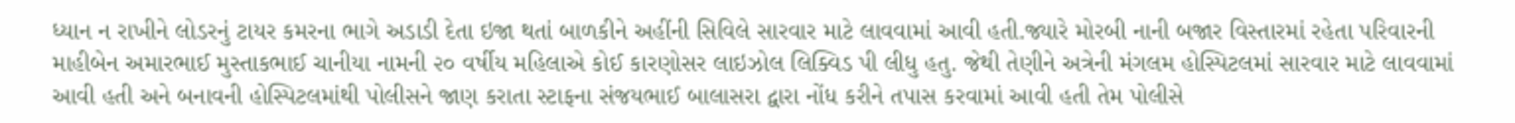ધ્યાન ન રાખીને લોડરનું ટાયર કમરના ભાગે અડાડી દેતા ઇજા થતાં બાળકીને અહીંની સિવિલે સારવાર માટે લાવવામાં આવી હતી.જ્યારે મોરબી નાની બજાર વિસ્તારમાં રહેતા પરિવારની માહીબેન અમારભાઈ મુસ્તાકભાઈ ચાનીયા નામની ૨૦ વર્ષીય મહિલાએ કોઈ કારણોસર લાઇઝોલ લિક્વિડ પી લીધુ હતુ. જેથી તેણીને અત્રેની મંગલમ હોસ્પિટલમાં સારવાર માટે લાવવામાં આવી હતી અને બનાવની હોસ્પિટલમાંથી પોલીસને જાણ કરાતા સ્ટાફના સંજયભાઈ બાલાસરા દ્વારા નોંધ કરીને તપાસ કરવામાં આવી હતી તેમ પોલીસે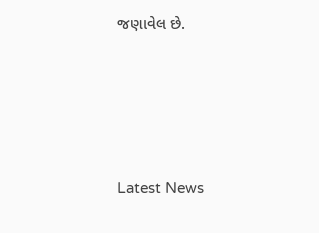જણાવેલ છે.






Latest News